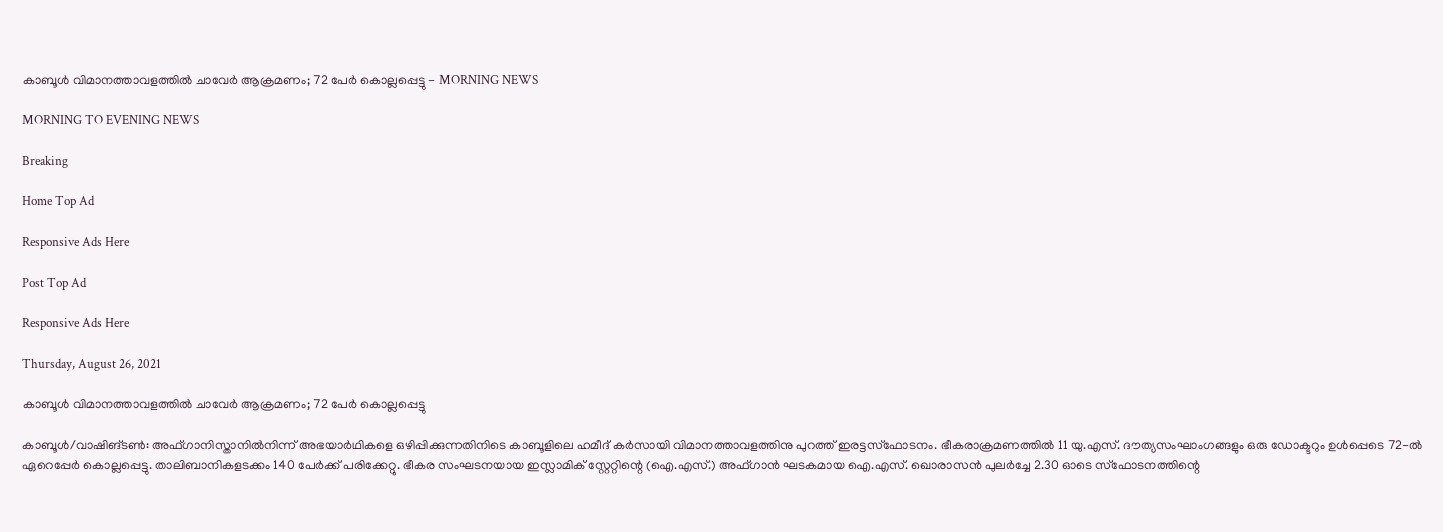കാബൂൾ വിമാനത്താവളത്തിൽ ചാവേർ ആക്രമണം; 72 പേര്‍ കൊല്ലപ്പെട്ടു - MORNING NEWS

MORNING TO EVENING NEWS

Breaking

Home Top Ad

Responsive Ads Here

Post Top Ad

Responsive Ads Here

Thursday, August 26, 2021

കാബൂൾ വിമാനത്താവളത്തിൽ ചാവേർ ആക്രമണം; 72 പേര്‍ കൊല്ലപ്പെട്ടു

കാബൂൾ/വാഷിങ്ടൺ: അഫ്ഗാനിസ്താനിൽനിന്ന് അഭയാർഥികളെ ഒഴിപ്പിക്കുന്നതിനിടെ കാബൂളിലെ ഹമീദ് കർസായി വിമാനത്താവളത്തിനു പുറത്ത് ഇരട്ടസ്ഫോടനം. ഭീകരാക്രമണത്തിൽ 11 യു.എസ്. ദൗത്യസംഘാംഗങ്ങളും ഒരു ഡോക്ടറും ഉൾപ്പെടെ 72-ൽ ഏറെപ്പേർ കൊല്ലപ്പെട്ടു. താലിബാനികളടക്കം 140 പേർക്ക് പരിക്കേറ്റു. ഭീകര സംഘടനയായ ഇസ്ലാമിക് സ്റ്റേറ്റിന്റെ (ഐ.എസ്.) അഫ്ഗാൻ ഘടകമായ ഐ.എസ്. ഖൊരാസൻ പുലർച്ചേ 2.30 ഓടെ സ്ഫോടനത്തിന്റെ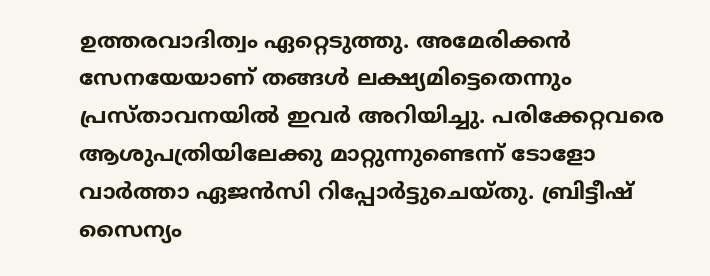ഉത്തരവാദിത്വം ഏറ്റെടുത്തു. അമേരിക്കൻ സേനയേയാണ് തങ്ങൾ ലക്ഷ്യമിട്ടെതെന്നും പ്രസ്താവനയിൽ ഇവർ അറിയിച്ചു. പരിക്കേറ്റവരെ ആശുപത്രിയിലേക്കു മാറ്റുന്നുണ്ടെന്ന് ടോളോ വാർത്താ ഏജൻസി റിപ്പോർട്ടുചെയ്തു. ബ്രിട്ടീഷ് സൈന്യം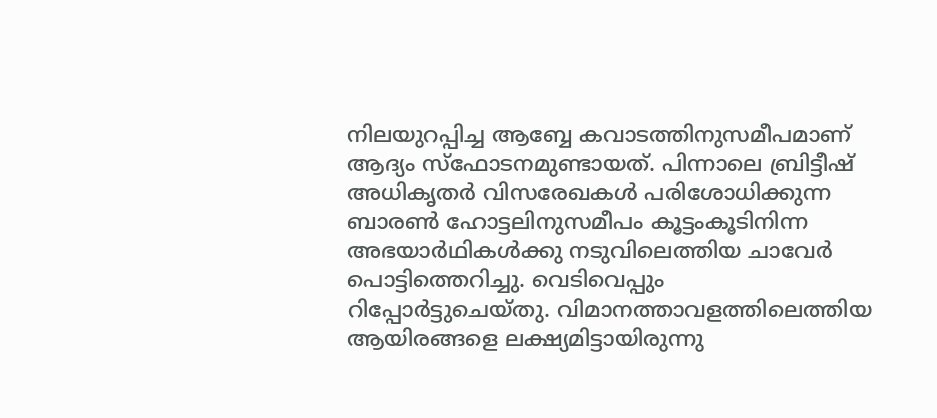നിലയുറപ്പിച്ച ആബ്ബേ കവാടത്തിനുസമീപമാണ് ആദ്യം സ്ഫോടനമുണ്ടായത്. പിന്നാലെ ബ്രിട്ടീഷ് അധികൃതർ വിസരേഖകൾ പരിശോധിക്കുന്ന ബാരൺ ഹോട്ടലിനുസമീപം കൂട്ടംകൂടിനിന്ന അഭയാർഥികൾക്കു നടുവിലെത്തിയ ചാവേർ പൊട്ടിത്തെറിച്ചു. വെടിവെപ്പും റിപ്പോർട്ടുചെയ്തു. വിമാനത്താവളത്തിലെത്തിയ ആയിരങ്ങളെ ലക്ഷ്യമിട്ടായിരുന്നു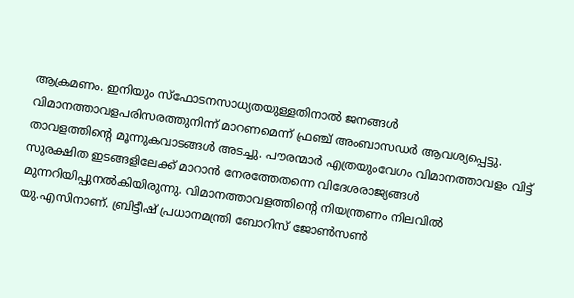ആക്രമണം. ഇനിയും സ്ഫോടനസാധ്യതയുള്ളതിനാൽ ജനങ്ങൾ വിമാനത്താവളപരിസരത്തുനിന്ന് മാറണമെന്ന് ഫ്രഞ്ച് അംബാസഡർ ആവശ്യപ്പെട്ടു. താവളത്തിന്റെ മൂന്നുകവാടങ്ങൾ അടച്ചു. പൗരന്മാർ എത്രയുംവേഗം വിമാനത്താവളം വിട്ട് സുരക്ഷിത ഇടങ്ങളിലേക്ക് മാറാൻ നേരത്തേതന്നെ വിദേശരാജ്യങ്ങൾ മുന്നറിയിപ്പുനൽകിയിരുന്നു. വിമാനത്താവളത്തിന്റെ നിയന്ത്രണം നിലവിൽ യു.എസിനാണ്. ബ്രിട്ടീഷ് പ്രധാനമന്ത്രി ബോറിസ് ജോൺസൺ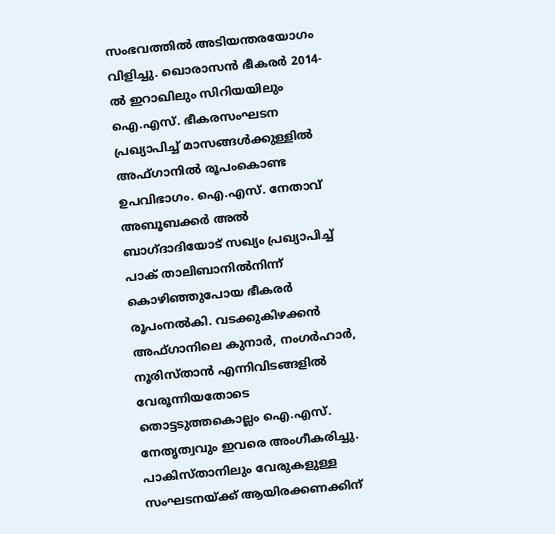സംഭവത്തിൽ അടിയന്തരയോഗം വിളിച്ചു. ഖൊരാസൻ ഭീകരർ 2014-ൽ ഇറാഖിലും സിറിയയിലും ഐ.എസ്. ഭീകരസംഘടന പ്രഖ്യാപിച്ച് മാസങ്ങൾക്കുള്ളിൽ അഫ്ഗാനിൽ രൂപംകൊണ്ട ഉപവിഭാഗം. ഐ.എസ്. നേതാവ് അബൂബക്കർ അൽ ബാഗ്ദാദിയോട് സഖ്യം പ്രഖ്യാപിച്ച് പാക് താലിബാനിൽനിന്ന് കൊഴിഞ്ഞുപോയ ഭീകരർ രൂപംനൽകി. വടക്കുകിഴക്കൻ അഫ്ഗാനിലെ കുനാർ, നംഗർഹാർ, നൂരിസ്താൻ എന്നിവിടങ്ങളിൽ വേരൂന്നിയതോടെ തൊട്ടടുത്തകൊല്ലം ഐ.എസ്. നേതൃത്വവും ഇവരെ അംഗീകരിച്ചു. പാകിസ്താനിലും വേരുകളുള്ള സംഘടനയ്ക്ക് ആയിരക്കണക്കിന്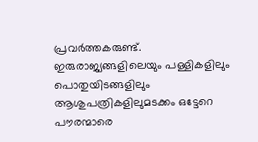പ്രവർത്തകരുണ്ട്. ഇരുരാജ്യങ്ങളിലെയും പള്ളികളിലും പൊതുയിടങ്ങളിലും ആശുപത്രികളിലുമടക്കം ഒട്ടേറെ പൗരന്മാരെ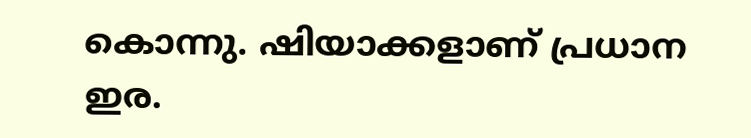കൊന്നു. ഷിയാക്കളാണ് പ്രധാന ഇര.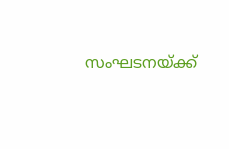സംഘടനയ്ക്ക്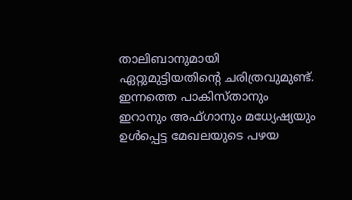താലിബാനുമായി ഏറ്റുമുട്ടിയതിന്റെ ചരിത്രവുമുണ്ട്. ഇന്നത്തെ പാകിസ്താനും ഇറാനും അഫ്ഗാനും മധ്യേഷ്യയും ഉൾപ്പെട്ട മേഖലയുടെ പഴയ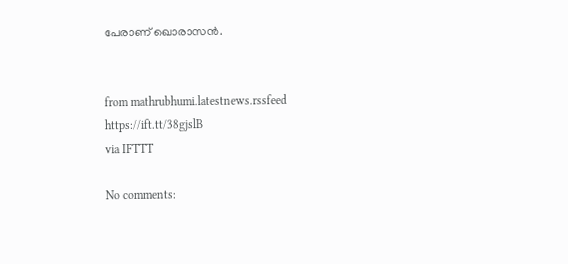പേരാണ് ഖൊരാസൻ.


from mathrubhumi.latestnews.rssfeed https://ift.tt/38gjslB
via IFTTT

No comments: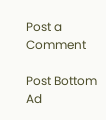Post a Comment

Post Bottom Ad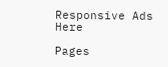Responsive Ads Here

Pages